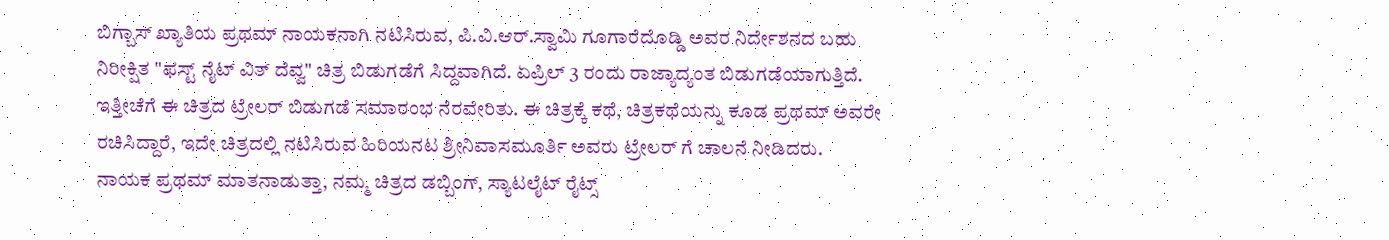ಬಿಗ್ಬಾಸ್ ಖ್ಯಾತಿಯ ಪ್ರಥಮ್ ನಾಯಕನಾಗಿ ನಟಿಸಿರುವ, ಪಿ.ವಿ.ಆರ್.ಸ್ವಾಮಿ ಗೂಗಾರೆದೊಡ್ಡಿ ಅವರ ನಿರ್ದೇಶನದ ಬಹು ನಿರೀಕ್ಷಿತ "ಫಸ್ಟ್ ನೈಟ್ ವಿತ್ ದೆವ್ವ" ಚಿತ್ರ ಬಿಡುಗಡೆಗೆ ಸಿದ್ದವಾಗಿದೆ. ಏಪ್ರಿಲ್ 3 ರಂದು ರಾಜ್ಯಾದ್ಯಂತ ಬಿಡುಗಡೆಯಾಗುತ್ತಿದೆ. ಇತ್ತೀಚೆಗೆ ಈ ಚಿತ್ರದ ಟ್ರೇಲರ್ ಬಿಡುಗಡೆ ಸಮಾರಂಭ ನೆರವೇರಿತು. ಈ ಚಿತ್ರಕ್ಕೆ ಕಥೆ, ಚಿತ್ರಕಥೆಯನ್ನು ಕೂಡ ಪ್ರಥಮ್ ಅವರೇ ರಚಿಸಿದ್ದಾರೆ, ಇದೇ ಚಿತ್ರದಲ್ಲಿ ನಟಿಸಿರುವ ಹಿರಿಯನಟ ಶ್ರೀನಿವಾಸಮೂರ್ತಿ ಅವರು ಟ್ರೇಲರ್ ಗೆ ಚಾಲನೆ ನೀಡಿದರು.
ನಾಯಕ ಪ್ರಥಮ್ ಮಾತನಾಡುತ್ತಾ, ನಮ್ಮ ಚಿತ್ರದ ಡಬ್ಬಿಂಗ್, ಸ್ಯಾಟಲೈಟ್ ರೈಟ್ಸ್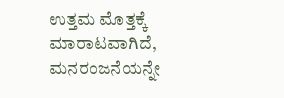ಉತ್ತಮ ಮೊತ್ತಕ್ಕೆ ಮಾರಾಟವಾಗಿದೆ, ಮನರಂಜನೆಯನ್ನೇ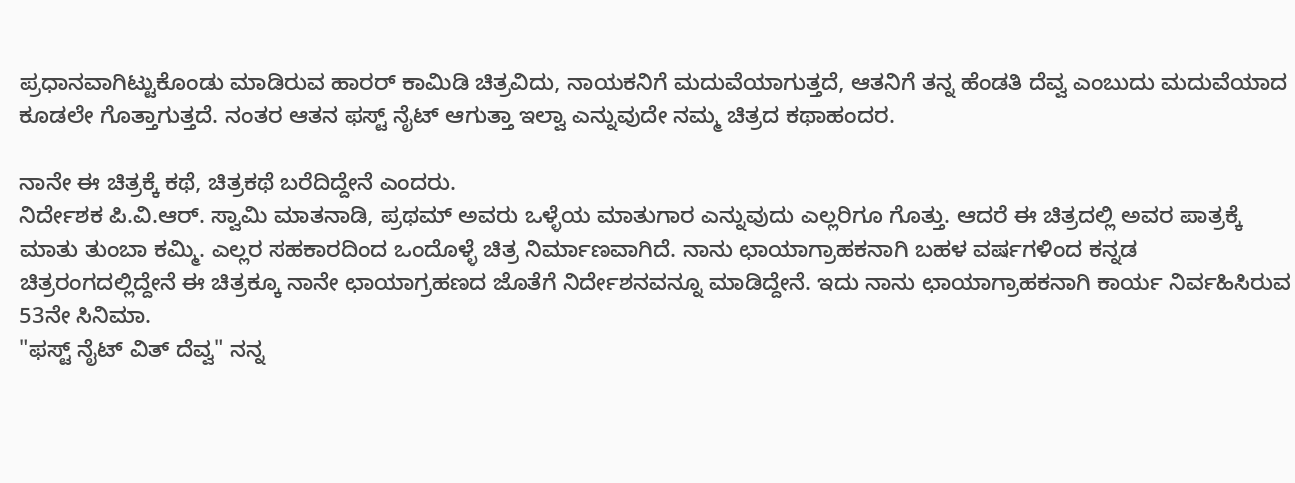ಪ್ರಧಾನವಾಗಿಟ್ಟುಕೊಂಡು ಮಾಡಿರುವ ಹಾರರ್ ಕಾಮಿಡಿ ಚಿತ್ರವಿದು, ನಾಯಕನಿಗೆ ಮದುವೆಯಾಗುತ್ತದೆ, ಆತನಿಗೆ ತನ್ನ ಹೆಂಡತಿ ದೆವ್ವ ಎಂಬುದು ಮದುವೆಯಾದ ಕೂಡಲೇ ಗೊತ್ತಾಗುತ್ತದೆ. ನಂತರ ಆತನ ಫಸ್ಟ್ ನೈಟ್ ಆಗುತ್ತಾ ಇಲ್ವಾ ಎನ್ನುವುದೇ ನಮ್ಮ ಚಿತ್ರದ ಕಥಾಹಂದರ.

ನಾನೇ ಈ ಚಿತ್ರಕ್ಕೆ ಕಥೆ, ಚಿತ್ರಕಥೆ ಬರೆದಿದ್ದೇನೆ ಎಂದರು.
ನಿರ್ದೇಶಕ ಪಿ.ವಿ.ಆರ್. ಸ್ವಾಮಿ ಮಾತನಾಡಿ, ಪ್ರಥಮ್ ಅವರು ಒಳ್ಳೆಯ ಮಾತುಗಾರ ಎನ್ನುವುದು ಎಲ್ಲರಿಗೂ ಗೊತ್ತು. ಆದರೆ ಈ ಚಿತ್ರದಲ್ಲಿ ಅವರ ಪಾತ್ರಕ್ಕೆ ಮಾತು ತುಂಬಾ ಕಮ್ಮಿ. ಎಲ್ಲರ ಸಹಕಾರದಿಂದ ಒಂದೊಳ್ಳೆ ಚಿತ್ರ ನಿರ್ಮಾಣವಾಗಿದೆ. ನಾನು ಛಾಯಾಗ್ರಾಹಕನಾಗಿ ಬಹಳ ವರ್ಷಗಳಿಂದ ಕನ್ನಡ ಚಿತ್ರರಂಗದಲ್ಲಿದ್ದೇನೆ ಈ ಚಿತ್ರಕ್ಕೂ ನಾನೇ ಛಾಯಾಗ್ರಹಣದ ಜೊತೆಗೆ ನಿರ್ದೇಶನವನ್ನೂ ಮಾಡಿದ್ದೇನೆ. ಇದು ನಾನು ಛಾಯಾಗ್ರಾಹಕನಾಗಿ ಕಾರ್ಯ ನಿರ್ವಹಿಸಿರುವ 53ನೇ ಸಿನಿಮಾ.
"ಫಸ್ಟ್ ನೈಟ್ ವಿತ್ ದೆವ್ವ" ನನ್ನ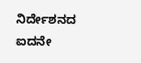ನಿರ್ದೇಶನದ ಐದನೇ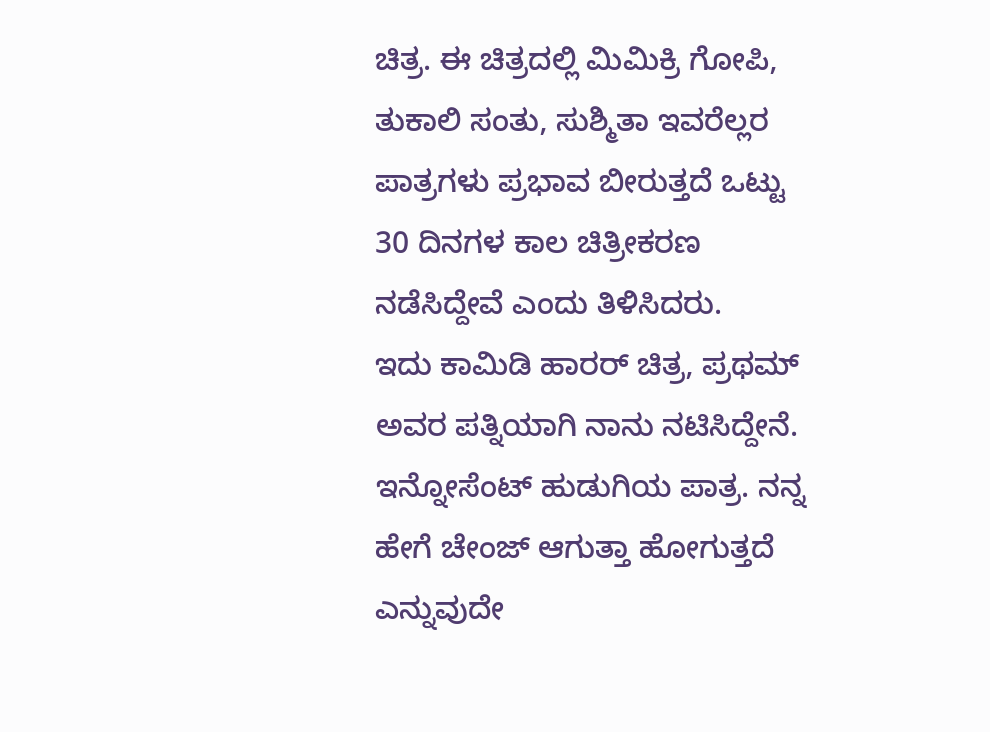ಚಿತ್ರ. ಈ ಚಿತ್ರದಲ್ಲಿ ಮಿಮಿಕ್ರಿ ಗೋಪಿ, ತುಕಾಲಿ ಸಂತು, ಸುಶ್ಮಿತಾ ಇವರೆಲ್ಲರ ಪಾತ್ರಗಳು ಪ್ರಭಾವ ಬೀರುತ್ತದೆ ಒಟ್ಟು 30 ದಿನಗಳ ಕಾಲ ಚಿತ್ರೀಕರಣ ನಡೆಸಿದ್ದೇವೆ ಎಂದು ತಿಳಿಸಿದರು.
ಇದು ಕಾಮಿಡಿ ಹಾರರ್ ಚಿತ್ರ, ಪ್ರಥಮ್ ಅವರ ಪತ್ನಿಯಾಗಿ ನಾನು ನಟಿಸಿದ್ದೇನೆ. ಇನ್ನೋಸೆಂಟ್ ಹುಡುಗಿಯ ಪಾತ್ರ. ನನ್ನ ಹೇಗೆ ಚೇಂಜ್ ಆಗುತ್ತಾ ಹೋಗುತ್ತದೆ ಎನ್ನುವುದೇ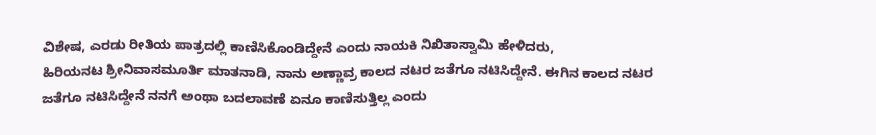ವಿಶೇಷ, ಎರಡು ರೀತಿಯ ಪಾತ್ರದಲ್ಲಿ ಕಾಣಿಸಿಕೊಂಡಿದ್ದೇನೆ ಎಂದು ನಾಯಕಿ ನಿಖಿತಾಸ್ವಾಮಿ ಹೇಳಿದರು,
ಹಿರಿಯನಟ ಶ್ರೀನಿವಾಸಮೂರ್ತಿ ಮಾತನಾಡಿ, ನಾನು ಅಣ್ಣಾವ್ರ ಕಾಲದ ನಟರ ಜತೆಗೂ ನಟಿಸಿದ್ದೇನೆ. ಈಗಿನ ಕಾಲದ ನಟರ ಜತೆಗೂ ನಟಿಸಿದ್ದೇನೆ ನನಗೆ ಅಂಥಾ ಬದಲಾವಣೆ ಏನೂ ಕಾಣಿಸುತ್ತಿಲ್ಲ ಎಂದು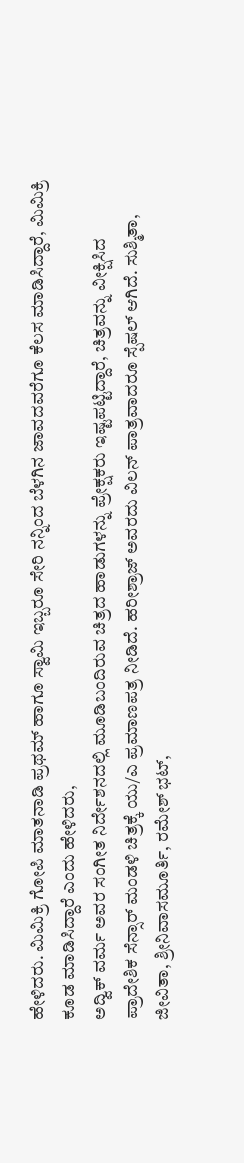ಹೇಳಿದರು. ಮಿಮಿಕ್ರಿ ಗೋಪಿ ಮಾತನಾಡಿ ಪ್ರಥಮ್ ಹಾಗೂ ಸ್ವಾಮಿ ಇಬ್ಬರೂ ಸೇರಿ ನನ್ನಿಂದ ಬೆಳಗಿನ ಜಾವದವರೆಗೂ ಕೆಲಸ ಮಾಡಿಸಿದ್ದಾರೆ, ಮಿಮಿಕ್ರಿ ಕೂಡ ಮಾಡಿಸಿದ್ದಾರೆ ಎಂದು ಹೇಳಿದರು,
ಅದ್ವಿಕ್ ವರ್ಮ ಅವರ ಸಂಗೀತ ನಿರ್ದೇಶನದಲ್ಲಿ ಮೂಡಿಬಂದಿರುವ ಚಿತ್ರದ ಹಾಡುಗಳನ್ನು ಪ್ರೇಕ್ಷಕರು ಇಷ್ಟಪಟ್ಟಿದ್ದಾರೆ, ಚಿತ್ರವನ್ನು ವೀಕ್ಷಿಸಿದ ಪ್ರಾದೇಶಿಕ ಸೆನ್ಸಾರ್ ಮಂಡಳಿ ಚಿತ್ರಕ್ಕೆ ಯು/ಎ ಪ್ರಮಾಣಪತ್ರ ನೀಡಿದೆ. ಹರೀಶ್ರಾಜ್ ಅವರದು ವಿಲನ್ ಪಾತ್ರವಾದರೂ ಸ್ಪೆಷಲ್ ಆಗಿದೆ. ಸುಶ್ಮಿತಾ, ಜೀವಿತಾ, ಶ್ರೀನಿವಾಸಮೂರ್ತಿ, ರಮೇಶ್ ಭಟ್,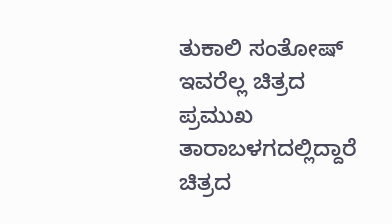ತುಕಾಲಿ ಸಂತೋಷ್ ಇವರೆಲ್ಲ ಚಿತ್ರದ ಪ್ರಮುಖ ತಾರಾಬಳಗದಲ್ಲಿದ್ದಾರೆ ಚಿತ್ರದ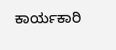ಕಾರ್ಯಕಾರಿ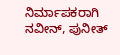ನಿರ್ಮಾಪಕರಾಗಿ ನವೀನ್, ಪುನೀತ್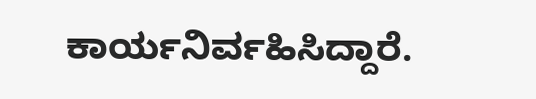ಕಾರ್ಯನಿರ್ವಹಿಸಿದ್ದಾರೆ.